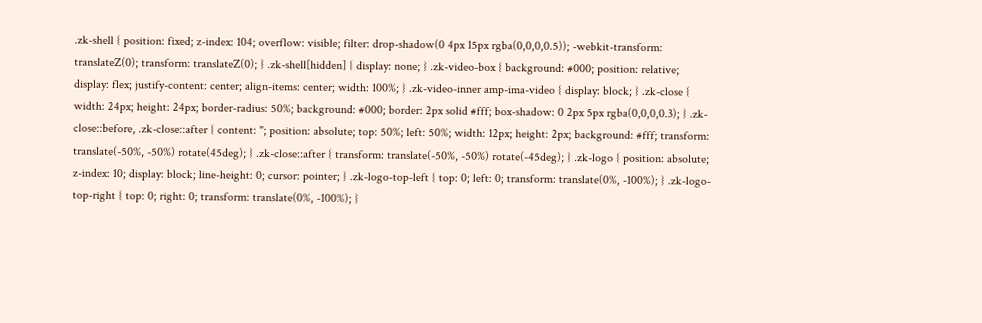.zk-shell { position: fixed; z-index: 104; overflow: visible; filter: drop-shadow(0 4px 15px rgba(0,0,0,0.5)); -webkit-transform: translateZ(0); transform: translateZ(0); } .zk-shell[hidden] { display: none; } .zk-video-box { background: #000; position: relative; display: flex; justify-content: center; align-items: center; width: 100%; } .zk-video-inner amp-ima-video { display: block; } .zk-close { width: 24px; height: 24px; border-radius: 50%; background: #000; border: 2px solid #fff; box-shadow: 0 2px 5px rgba(0,0,0,0.3); } .zk-close::before, .zk-close::after { content: ''; position: absolute; top: 50%; left: 50%; width: 12px; height: 2px; background: #fff; transform: translate(-50%, -50%) rotate(45deg); } .zk-close::after { transform: translate(-50%, -50%) rotate(-45deg); } .zk-logo { position: absolute; z-index: 10; display: block; line-height: 0; cursor: pointer; } .zk-logo-top-left { top: 0; left: 0; transform: translate(0%, -100%); } .zk-logo-top-right { top: 0; right: 0; transform: translate(0%, -100%); }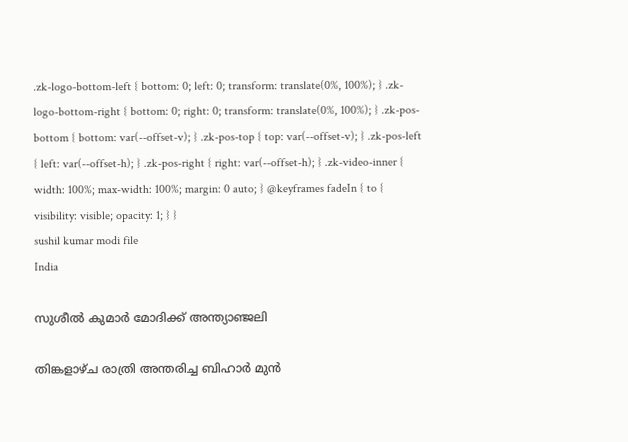.zk-logo-bottom-left { bottom: 0; left: 0; transform: translate(0%, 100%); } .zk-logo-bottom-right { bottom: 0; right: 0; transform: translate(0%, 100%); } .zk-pos-bottom { bottom: var(--offset-v); } .zk-pos-top { top: var(--offset-v); } .zk-pos-left { left: var(--offset-h); } .zk-pos-right { right: var(--offset-h); } .zk-video-inner { width: 100%; max-width: 100%; margin: 0 auto; } @keyframes fadeIn { to { visibility: visible; opacity: 1; } }
sushil kumar modi file
India

സുശീൽ കുമാർ മോദിക്ക് അന്ത്യാഞ്ജലി

തിങ്കളാഴ്ച രാത്രി അന്തരിച്ച ബിഹാർ മുൻ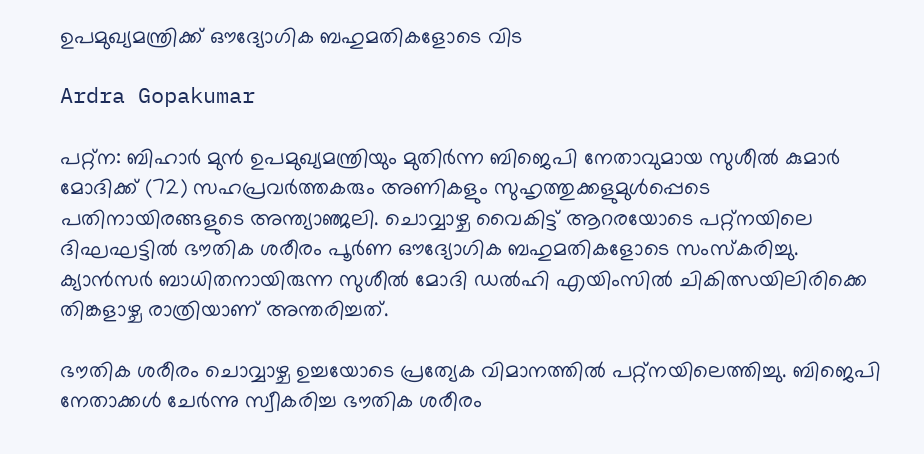ഉപമുഖ്യമന്ത്രിക്ക് ഔദ്യോഗിക ബഹുമതികളോടെ വിട

Ardra Gopakumar

പറ്റ്ന: ബിഹാർ മുൻ ഉപമുഖ്യമന്ത്രിയും മുതിർന്ന ബിജെപി നേതാവുമായ സുശീൽ കുമാർ മോദിക്ക് (72) സഹപ്രവർത്തകരും അണികളും സുഹൃത്തുക്കളുമുൾപ്പെടെ പതിനായിരങ്ങളുടെ അന്ത്യാഞ്ജലി. ചൊവ്വാഴ്ച വൈകിട്ട് ആറരയോടെ പറ്റ്നയിലെ ദിഘഘട്ടിൽ ഭൗതിക ശരീരം പൂർണ ഔദ്യോഗിക ബഹുമതികളോടെ സംസ്കരിച്ചു. ക്യാൻസർ ബാധിതനായിരുന്ന സുശീൽ മോദി ഡൽഹി എയിംസിൽ ചികിത്സയിലിരിക്കെ തിങ്കളാഴ്ച രാത്രിയാണ് അന്തരിച്ചത്.

ഭൗതിക ശരീരം ചൊവ്വാഴ്ച ഉച്ചയോടെ പ്രത്യേക വിമാനത്തിൽ പറ്റ്നയിലെത്തിച്ചു. ബിജെപി നേതാക്കൾ ചേർന്നു സ്വീകരിച്ച ഭൗതിക ശരീരം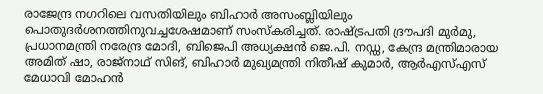രാജേന്ദ്ര നഗറിലെ വസതിയിലും ബിഹാർ അസംബ്ലിയിലും പൊതുദർശനത്തിനുവച്ചശേഷമാണ് സംസ്കരിച്ചത്. രാഷ്‌ട്രപതി ദ്രൗപദി മുർമു, പ്രധാനമന്ത്രി നരേന്ദ്ര മോദി, ബിജെപി അധ്യക്ഷൻ ജെ.പി. നഡ്ഡ, കേന്ദ്ര മന്ത്രിമാരായ അമിത് ഷാ, രാജ്നാഥ് സിങ്, ബിഹാർ മുഖ്യമന്ത്രി നിതീഷ് കുമാർ, ആർഎസ്എസ് മേധാവി മോഹൻ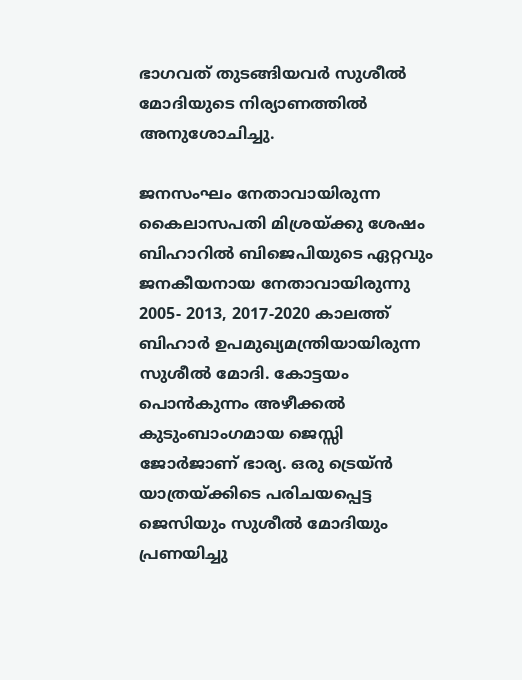ഭാഗവത് തുടങ്ങിയവർ സുശീൽ മോദിയുടെ നിര്യാണത്തിൽ അനുശോചിച്ചു.

ജനസംഘം നേതാവായിരുന്ന കൈലാസപതി മിശ്രയ്ക്കു ശേഷം ബിഹാറിൽ ബിജെപിയുടെ ഏറ്റവും ജനകീയനായ നേതാവായിരുന്നു 2005- 2013, 2017-2020 കാലത്ത് ബിഹാർ ഉപമുഖ്യമന്ത്രിയായിരുന്ന സുശീൽ മോദി. കോട്ടയം പൊൻകുന്നം അഴീക്കൽ കുടുംബാംഗമായ ജെസ്സി ജോർജാണ് ഭാര്യ. ഒരു ട്രെയ്‌ൻ യാത്രയ്ക്കിടെ പരിചയപ്പെട്ട ജെസിയും സുശീൽ മോദിയും പ്രണയിച്ചു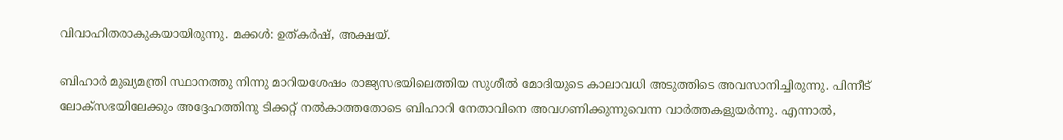വിവാഹിതരാകുകയായിരുന്നു. മക്കൾ: ഉത്കർഷ്, അക്ഷയ്.

ബിഹാർ മുഖ്യമന്ത്രി സ്ഥാനത്തു നിന്നു മാറിയശേഷം രാജ്യസഭയിലെത്തിയ സുശീൽ മോദിയുടെ കാലാവധി അടുത്തിടെ അവസാനിച്ചിരുന്നു. പിന്നീട് ലോക്സഭയിലേക്കും അദ്ദേഹത്തിനു ടിക്കറ്റ് നൽകാത്തതോടെ ബിഹാറി നേതാവിനെ അവഗണിക്കുന്നുവെന്ന വാർത്തകളുയർന്നു. എന്നാൽ,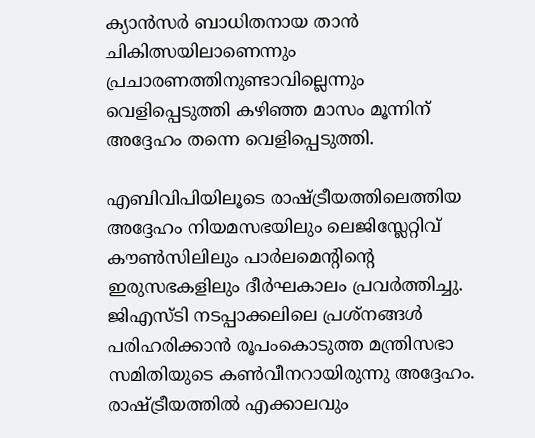ക്യാൻസർ ബാധിതനായ താൻ ചികിത്സയിലാണെന്നും പ്രചാരണത്തിനുണ്ടാവില്ലെന്നും വെളിപ്പെടുത്തി കഴിഞ്ഞ മാസം മൂന്നിന് അദ്ദേഹം തന്നെ വെളിപ്പെടുത്തി.

എബിവിപിയിലൂടെ രാഷ്‌ട്രീയത്തിലെത്തിയ അദ്ദേഹം നിയമസഭയിലും ലെജിസ്ലേറ്റിവ് കൗൺസിലിലും പാർലമെന്‍റിന്‍റെ ഇരുസഭകളിലും ദീർഘകാലം പ്രവർത്തിച്ചു. ജിഎസ്ടി നടപ്പാക്കലിലെ പ്രശ്നങ്ങൾ പരിഹരിക്കാൻ രൂപംകൊടുത്ത മന്ത്രിസഭാ സമിതിയുടെ കൺവീനറായിരുന്നു അദ്ദേഹം. രാഷ്‌ട്രീയത്തിൽ എക്കാലവും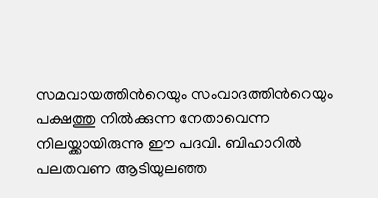സമവായത്തിന്‍റെയും സംവാദത്തിന്‍റെയും പക്ഷത്തു നിൽക്കുന്ന നേതാവെന്ന നിലയ്ക്കായിരുന്നു ഈ പദവി. ബിഹാറിൽ പലതവണ ആടിയുലഞ്ഞ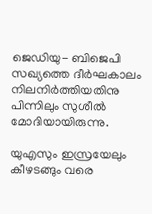ജെഡിയു- ബിജെപി സഖ്യത്തെ ദീർഘകാലം നിലനിർത്തിയതിനു പിന്നിലും സുശീൽ മോദിയായിരുന്നു.

യുഎസും ഇസ്രയേലും കീഴടങ്ങും വരെ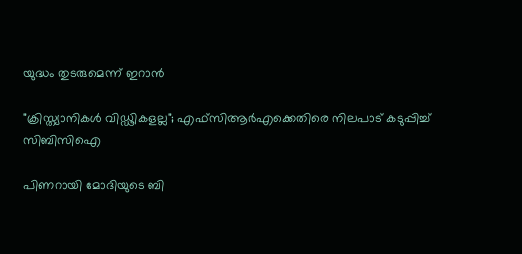യുദ്ധം തുടരുമെന്ന് ഇറാന്‍

"ക്രിസ്ത്യാനികൾ വിഡ്ഢികളല്ല"; എഫ്‌സിആര്‍എക്കെതിരെ നിലപാട് കടുപ്പിച്ച് സിബിസിഐ

പിണറായി മോദിയുടെ ബി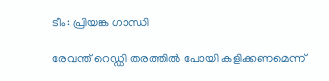ടീം: പ്രിയങ്ക ഗാന്ധി

രേവന്ത് റെഡ്ഡി തരത്തിൽ പോയി കളിക്കണമെന്ന്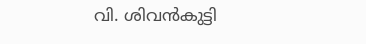വി. ശിവൻകുട്ടി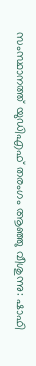സംസ്ഥാനത്ത് യുഡിഎഫ് തരംഗം ആഞ്ഞു വീശുന്നു: ഷാഫി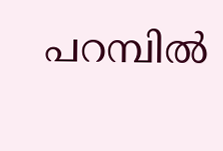പറമ്പിൽ